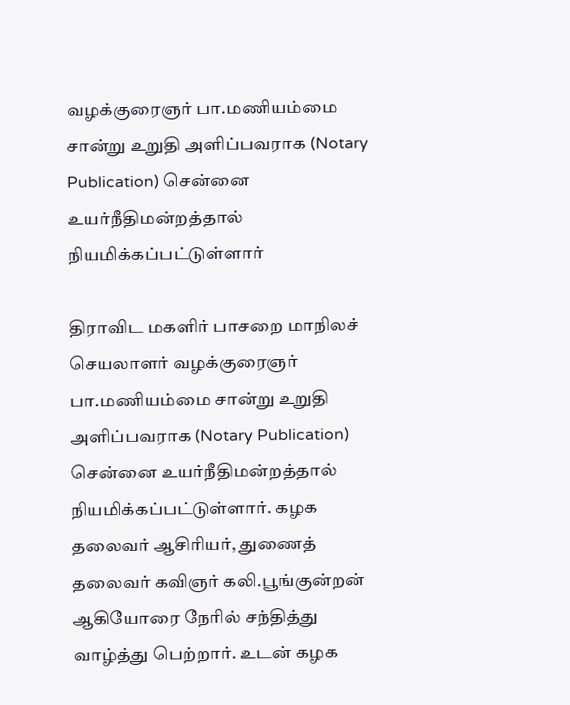வழக்குரைஞர் பா.மணியம்மை சான்று உறுதி அளிப்பவராக (Notary Publication) சென்னை உயர்நீதிமன்றத்தால் நியமிக்கப்பட்டுள்ளார்

திராவிட மகளிர் பாசறை மாநிலச் செயலாளர் வழக்குரைஞர் பா.மணியம்மை சான்று உறுதி அளிப்பவராக (Notary Publication) சென்னை உயர்நீதிமன்றத்தால் நியமிக்கப்பட்டுள்ளார். கழக தலைவர் ஆசிரியர், துணைத் தலைவர் கவிஞர் கலி.பூங்குன்றன் ஆகியோரை நேரில் சந்தித்து வாழ்த்து பெற்றார். உடன் கழக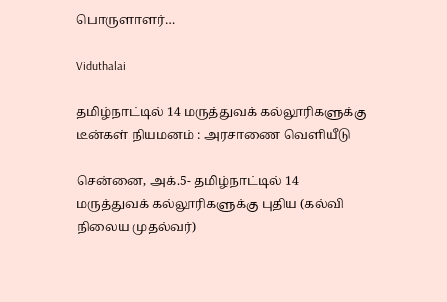பொருளாளர்…

Viduthalai

தமிழ்நாட்டில் 14 மருத்துவக் கல்லூரிகளுக்கு டீன்கள் நியமனம் : அரசாணை வெளியீடு

சென்னை, அக்.5- தமிழ்நாட்டில் 14 மருத்துவக் கல்லூரிகளுக்கு புதிய (கல்வி நிலைய முதல்வர்)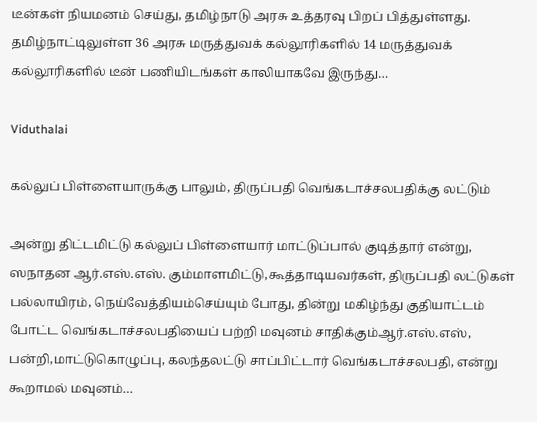டீன்கள் நியமனம் செய்து, தமிழ்நாடு அரசு உத்தரவு பிறப் பித்துள்ளது. தமிழ்நாட்டிலுள்ள 36 அரசு மருத்துவக் கல்லூரிகளில் 14 மருத்துவக் கல்லூரிகளில் டீன் பணியிடங்கள் காலியாகவே இருந்து…

Viduthalai

கல்லுப் பிள்ளையாருக்கு பாலும், திருப்பதி வெங்கடாச்சலபதிக்கு லட்டும்

அன்று திட்டமிட்டு கல்லுப் பிள்ளையார் மாட்டுப்பால் குடித்தார் என்று, ஸநாதன ஆர்.எஸ்.எஸ். கும்மாளமிட்டு,கூத்தாடியவர்கள், திருப்பதி லட்டுகள் பல்லாயிரம், நெய்வேத்தியம்செய்யும் போது, தின்று மகிழ்ந்து குதியாட்டம் போட்ட வெங்கடாச்சலபதியைப் பற்றி மவுனம் சாதிக்கும்ஆர்.எஸ்.எஸ், பன்றி,மாட்டுகொழுப்பு, கலந்தலட்டு சாப்பிட்டார் வெங்கடாச்சலபதி, என்று கூறாமல் மவுனம்…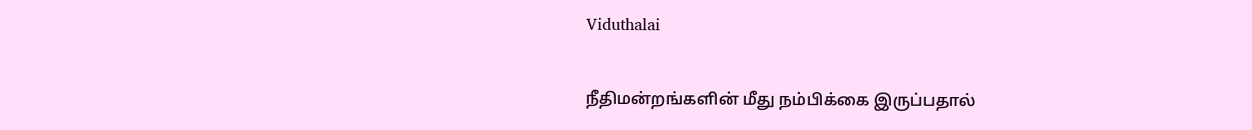Viduthalai

நீதிமன்றங்களின் மீது நம்பிக்கை இருப்பதால்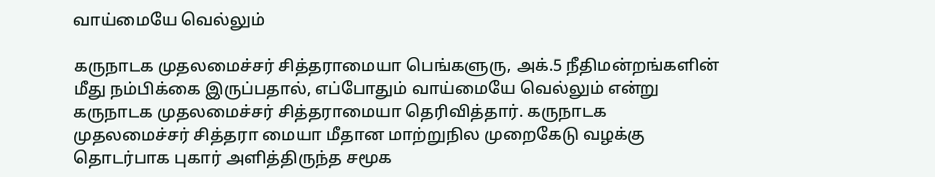வாய்மையே வெல்லும்

கருநாடக முதலமைச்சர் சித்தராமையா பெங்களுரு, அக்.5 நீதிமன்றங்களின் மீது நம்பிக்கை இருப்பதால், எப்போதும் வாய்மையே வெல்லும் என்று கருநாடக முதலமைச்சர் சித்தராமையா தெரிவித்தார். கருநாடக முதலமைச்சர் சித்தரா மையா மீதான மாற்றுநில முறைகேடு வழக்கு தொடர்பாக புகார் அளித்திருந்த சமூக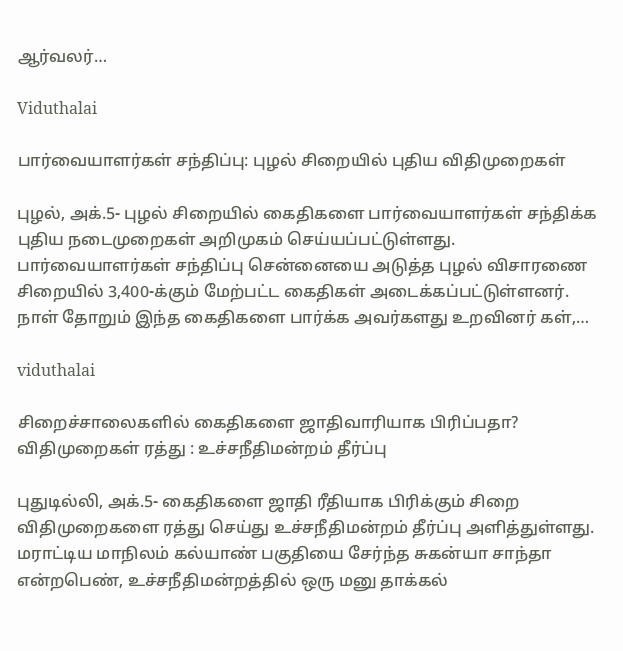ஆர்வலர்…

Viduthalai

பார்வையாளர்கள் சந்திப்பு: புழல் சிறையில் புதிய விதிமுறைகள்

புழல், அக்.5- புழல் சிறையில் கைதிகளை பார்வையாளர்கள் சந்திக்க புதிய நடைமுறைகள் அறிமுகம் செய்யப்பட்டுள்ளது. பார்வையாளர்கள் சந்திப்பு சென்னையை அடுத்த புழல் விசாரணை சிறையில் 3,400-க்கும் மேற்பட்ட கைதிகள் அடைக்கப்பட்டுள்ளனர். நாள் தோறும் இந்த கைதிகளை பார்க்க அவர்களது உறவினர் கள்,…

viduthalai

சிறைச்சாலைகளில் கைதிகளை ஜாதிவாரியாக பிரிப்பதா? விதிமுறைகள் ரத்து : உச்சநீதிமன்றம் தீர்ப்பு

புதுடில்லி, அக்.5- கைதிகளை ஜாதி ரீதியாக பிரிக்கும் சிறை விதிமுறைகளை ரத்து செய்து உச்சநீதிமன்றம் தீர்ப்பு அளித்துள்ளது. மராட்டிய மாநிலம் கல்யாண் பகுதியை சேர்ந்த சுகன்யா சாந்தா என்றபெண், உச்சநீதிமன்றத்தில் ஒரு மனு தாக்கல்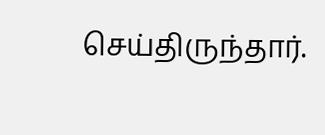செய்திருந்தார்.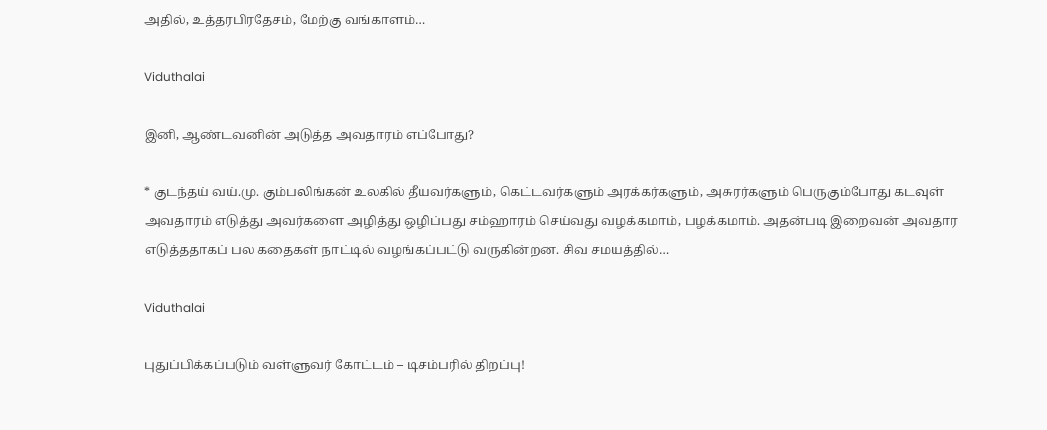அதில், உத்தரபிரதேசம், மேற்கு வங்காளம்…

Viduthalai

இனி, ஆண்டவனின் அடுத்த அவதாரம் எப்போது?

* குடந்தய் வய்.மு. கும்பலிங்கன் உலகில் தீயவர்களும், கெட்டவர்களும் அரக்கர்களும், அசுரர்களும் பெருகும்போது கடவுள் அவதாரம் எடுத்து அவர்களை அழித்து ஒழிப்பது சம்ஹாரம் செய்வது வழக்கமாம், பழக்கமாம். அதன்படி இறைவன் அவதார எடுத்ததாகப் பல கதைகள் நாட்டில் வழங்கப்பட்டு வருகின்றன. சிவ சமயத்தில்…

Viduthalai

புதுப்பிக்கப்படும் வள்ளுவர் கோட்டம் – டிசம்பரில் திறப்பு!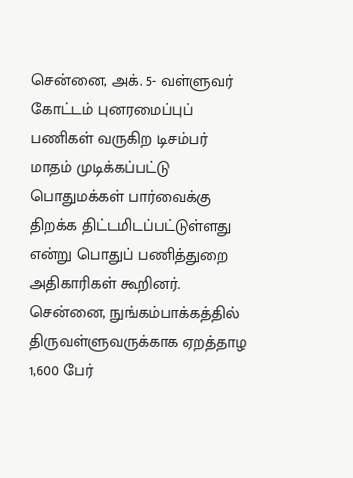சென்னை, அக். 5- வள்ளுவர் கோட்டம் புனரமைப்புப் பணிகள் வருகிற டிசம்பர் மாதம் முடிக்கப்பட்டு பொதுமக்கள் பார்வைக்கு திறக்க திட்டமிடப்பட்டுள்ளது என்று பொதுப் பணித்துறை அதிகாரிகள் கூறினர். சென்னை, நுங்கம்பாக்கத்தில் திருவள்ளுவருக்காக ஏறத்தாழ 1,600 பேர்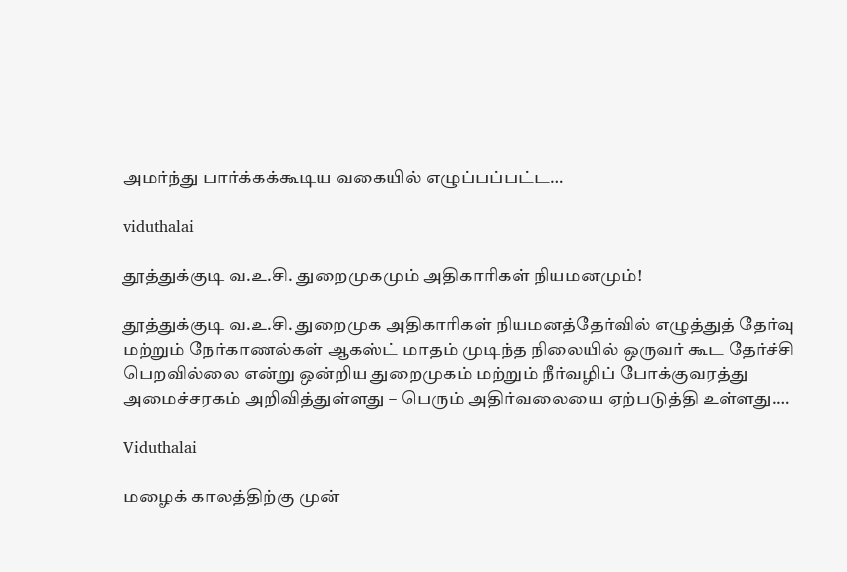அமர்ந்து பார்க்கக்கூடிய வகையில் எழுப்பப்பட்ட…

viduthalai

தூத்துக்குடி வ.உ.சி. துறைமுகமும் அதிகாரிகள் நியமனமும்!

தூத்துக்குடி வ.உ.சி. துறைமுக அதிகாரிகள் நியமனத்தேர்வில் எழுத்துத் தேர்வு மற்றும் நேர்காணல்கள் ஆகஸ்ட் மாதம் முடிந்த நிலையில் ஒருவர் கூட தேர்ச்சி பெறவில்லை என்று ஒன்றிய துறைமுகம் மற்றும் நீர்வழிப் போக்குவரத்து அமைச்சரகம் அறிவித்துள்ளது – பெரும் அதிர்வலையை ஏற்படுத்தி உள்ளது.…

Viduthalai

மழைக் காலத்திற்கு முன்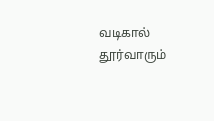வடிகால் தூர்வாரும்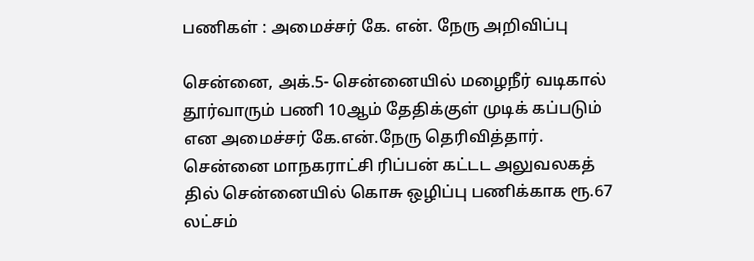பணிகள் : அமைச்சர் கே. என். நேரு அறிவிப்பு

சென்னை, அக்.5- சென்னையில் மழைநீர் வடிகால் தூர்வாரும் பணி 10ஆம் தேதிக்குள் முடிக் கப்படும் என அமைச்சர் கே.என்.நேரு தெரிவித்தார். சென்னை மாநகராட்சி ரிப்பன் கட்டட அலுவலகத் தில் சென்னையில் கொசு ஒழிப்பு பணிக்காக ரூ.67 லட்சம்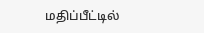மதிப்பீட்டில்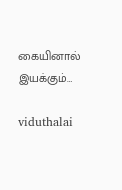கையினால் இயக்கும்…

viduthalai